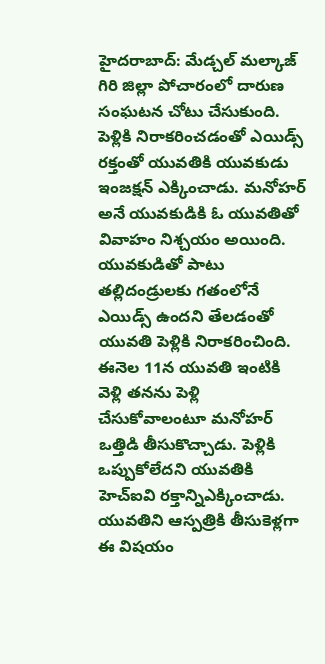హైదరాబాద్: మేడ్చల్ మల్కాజ్ గిరి జిల్లా పోచారంలో దారుణ సంఘటన చోటు చేసుకుంది. పెళ్లికి నిరాకరించడంతో ఎయిడ్స్ రక్తంతో యువతికి యువకుడు ఇంజక్షన్ ఎక్కించాడు. మనోహర్ అనే యువకుడికి ఓ యువతితో వివాహం నిశ్చయం అయింది. యువకుడితో పాటు తల్లిదండ్రులకు గతంలోనే ఎయిడ్స్ ఉందని తేలడంతో యువతి పెళ్లికి నిరాకరించింది. ఈనెల 11న యువతి ఇంటికి వెళ్లి తనను పెళ్లి చేసుకోవాలంటూ మనోహర్ ఒత్తిడి తీసుకొచ్చాడు. పెళ్లికి ఒప్పుకోలేదని యువతికి హెచ్ఐవి రక్తాన్నిఎక్కించాడు. యువతిని ఆస్పత్రికి తీసుకెళ్లగా ఈ విషయం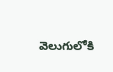వెలుగులోకి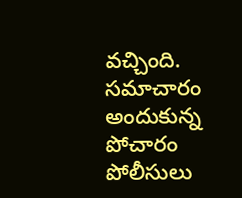వచ్చింది. సమాచారం అందుకున్న పోచారం పోలీసులు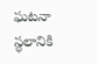ఘటనా స్థలానికి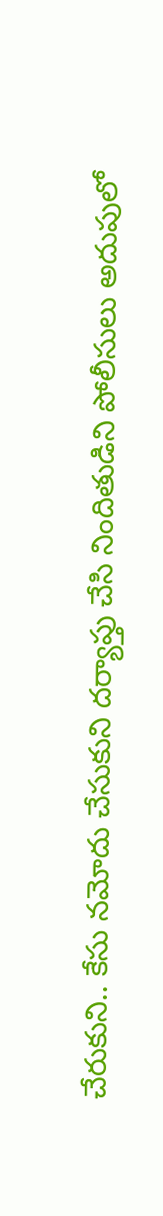చేరుకుని.. కేసు నమోదు చేసుకుని దర్యాప్తు చేసి నిందితుడిని పోలీసులు అదుపులో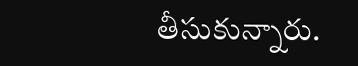తీసుకున్నారు.